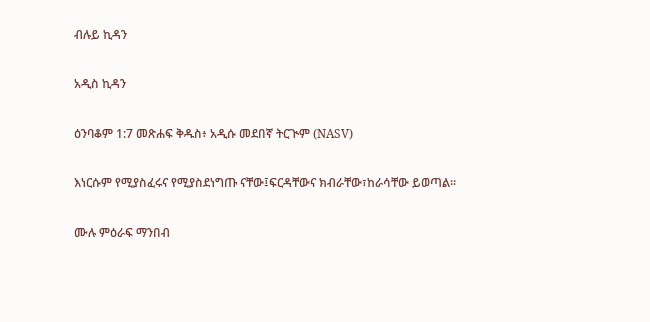ብሉይ ኪዳን

አዲስ ኪዳን

ዕንባቆም 1:7 መጽሐፍ ቅዱስ፥ አዲሱ መደበኛ ትርጒም (NASV)

እነርሱም የሚያስፈሩና የሚያስደነግጡ ናቸው፤ፍርዳቸውና ክብራቸው፣ከራሳቸው ይወጣል።

ሙሉ ምዕራፍ ማንበብ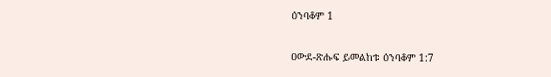ዕንባቆም 1

ዐውደ-ጽሑፍ ይመልከቱ ዕንባቆም 1:7